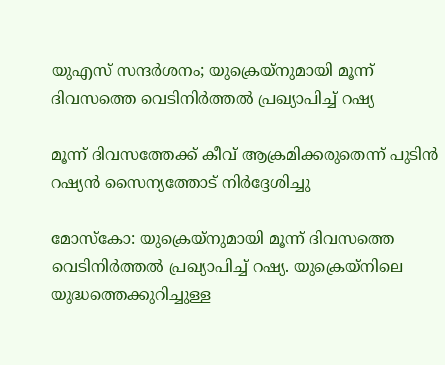യുഎസ് സന്ദർശനം; യുക്രെയ്‌നുമായി മൂന്ന് ദിവസത്തെ വെടിനിർത്തൽ പ്രഖ്യാപിച്ച് റഷ്യ

മൂന്ന് ദിവസത്തേക്ക് കീവ് ആക്രമിക്കരുതെന്ന് പുടിന്‍ റഷ്യന്‍ സൈന്യത്തോട് നിർദ്ദേശിച്ചു

മോസ്കോ: യുക്രെയ്‌നുമായി മൂന്ന് ദിവസത്തെ വെടിനിര്‍ത്തല്‍ പ്രഖ്യാപിച്ച് റഷ്യ. യുക്രെയ്നിലെ യുദ്ധത്തെക്കുറിച്ചുള്ള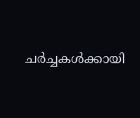ചര്‍ച്ചകള്‍ക്കായി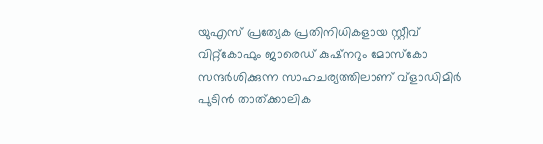യുഎസ് പ്രത്യേക പ്രതിനിധികളായ സ്റ്റീവ് വിറ്റ്‌കോഫും ജാരെഡ് കുഷ്നറും മോസ്‌കോ സന്ദര്‍ശിക്കുന്ന സാഹചര്യത്തിലാണ് വ്‌ളാഡിമിര്‍ പുടിന്‍ താത്ക്കാലിക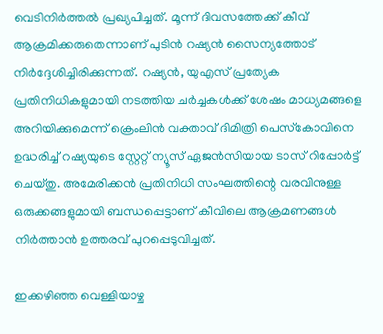വെടിനിര്‍ത്തല്‍ പ്രഖ്യപിച്ചത്. മൂന്ന് ദിവസത്തേക്ക് കീവ് ആക്രമിക്കരുതെന്നാണ് പുടിന്‍ റഷ്യന്‍ സൈന്യത്തോട് നിര്‍ദ്ദേശിച്ചിരിക്കുന്നത്. റഷ്യന്‍, യുഎസ് പ്രത്യേക പ്രതിനിധികളുമായി നടത്തിയ ചര്‍ച്ചകള്‍ക്ക് ശേഷം മാധ്യമങ്ങളെ അറിയിക്കുമെന്ന് ക്രെംലിന്‍ വക്താവ് ദിമിത്രി പെസ്‌കോവിനെ ഉദ്ധരിച്ച് റഷ്യയുടെ സ്റ്റേറ്റ് ന്യൂസ് ഏജന്‍സിയായ ടാസ് റിപ്പോര്‍ട്ട് ചെയ്തു. അമേരിക്കന്‍ പ്രതിനിധി സംഘത്തിന്റെ വരവിനുള്ള ഒരുക്കങ്ങളുമായി ബന്ധപ്പെട്ടാണ് കീവിലെ ആക്രമണങ്ങള്‍ നിര്‍ത്താന്‍ ഉത്തരവ് പുറപ്പെടുവിച്ചത്.

ഇക്കഴിഞ്ഞ വെള്ളിയാഴ്ച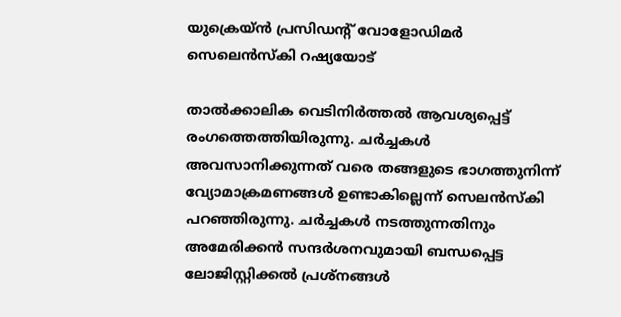യുക്രെയ്ന്‍ പ്രസിഡന്റ് വോളോഡിമര്‍ സെലെന്‍സ്‌കി റഷ്യയോട്

താല്‍ക്കാലിക വെടിനിര്‍ത്തല്‍ ആവശ്യപ്പെട്ട് രംഗത്തെത്തിയിരുന്നു. ചർച്ചകൾ അവസാനിക്കുന്നത് വരെ തങ്ങളുടെ ഭാഗത്തുനിന്ന് വ്യോമാക്രമണങ്ങള്‍ ഉണ്ടാകില്ലെന്ന് സെലൻസ്കി പറഞ്ഞിരുന്നു. ചര്‍ച്ചകള്‍ നടത്തുന്നതിനും അമേരിക്കന്‍ സന്ദര്‍ശനവുമായി ബന്ധപ്പെട്ട ലോജിസ്റ്റിക്കല്‍ പ്രശ്നങ്ങള്‍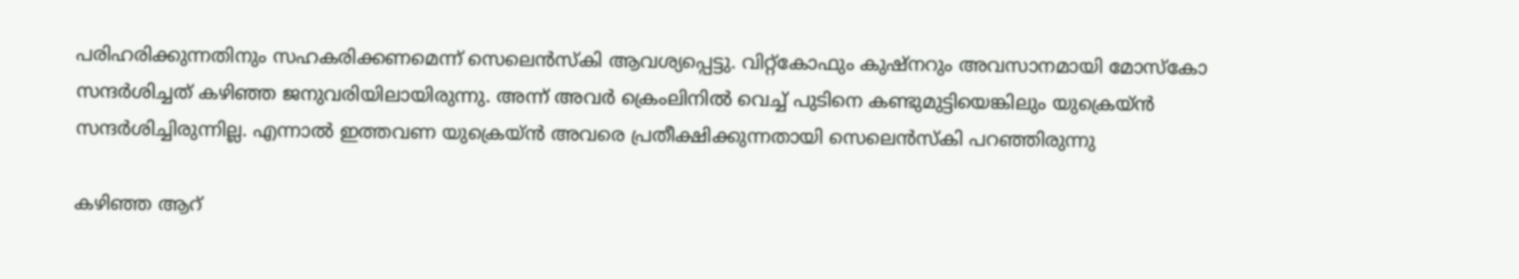പരിഹരിക്കുന്നതിനും സഹകരിക്കണമെന്ന് സെലെന്‍സ്‌കി ആവശ്യപ്പെട്ടു. വിറ്റ്‌കോഫും കുഷ്‌നറും അവസാനമായി മോസ്‌കോ സന്ദര്‍ശിച്ചത് കഴിഞ്ഞ ജനുവരിയിലായിരുന്നു. അന്ന് അവര്‍ ക്രെംലിനില്‍ വെച്ച് പുടിനെ കണ്ടുമുട്ടിയെങ്കിലും യുക്രെയ്ന്‍ സന്ദര്‍ശിച്ചിരുന്നില്ല. എന്നാല്‍ ഇത്തവണ യുക്രെയ്ന്‍ അവരെ പ്രതീക്ഷിക്കുന്നതായി സെലെന്‍സ്‌കി പറഞ്ഞിരുന്നു

കഴിഞ്ഞ ആറ്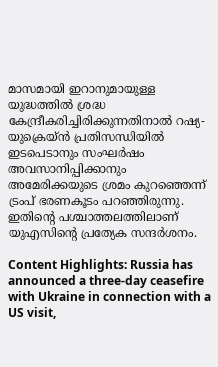മാസമായി ഇറാനുമായുള്ള യുദ്ധത്തില്‍ ശ്രദ്ധ കേന്ദ്രീകരിച്ചിരിക്കുന്നതിനാല്‍ റഷ്യ-യുക്രെയ്ന്‍ പ്രതിസന്ധിയില്‍ ഇടപെടാനും സംഘര്‍ഷം അവസാനിപ്പിക്കാനും അമേരിക്കയുടെ ശ്രമം കുറഞ്ഞെന്ന് ട്രംപ് ഭരണകൂടം പറഞ്ഞിരുന്നു. ഇതിന്റെ പശ്ചാത്തലത്തിലാണ് യുഎസിന്റെ പ്രത്യേക സന്ദര്‍ശനം.

Content Highlights: Russia has announced a three-day ceasefire with Ukraine in connection with a US visit,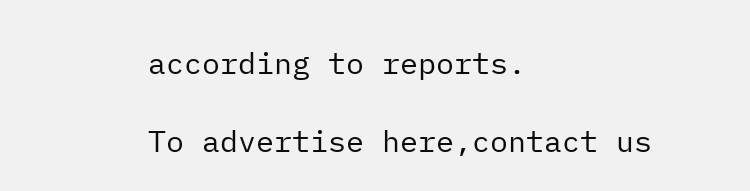according to reports.

To advertise here,contact us